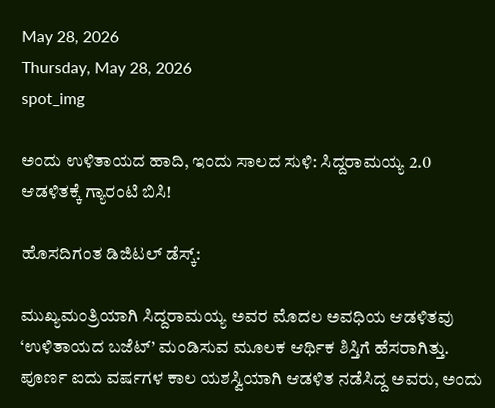May 28, 2026
Thursday, May 28, 2026
spot_img

ಅಂದು ಉಳಿತಾಯದ ಹಾದಿ, ಇಂದು ಸಾಲದ ಸುಳಿ: ಸಿದ್ದರಾಮಯ್ಯ 2.0 ಆಡಳಿತಕ್ಕೆ ಗ್ಯಾರಂಟಿ ಬಿಸಿ!

ಹೊಸದಿಗಂತ ಡಿಜಿಟಲ್ ಡೆಸ್ಕ್:

ಮುಖ್ಯಮಂತ್ರಿಯಾಗಿ ಸಿದ್ದರಾಮಯ್ಯ ಅವರ ಮೊದಲ ಅವಧಿಯ ಆಡಳಿತವು ‘ಉಳಿತಾಯದ ಬಜೆಟ್’ ಮಂಡಿಸುವ ಮೂಲಕ ಆರ್ಥಿಕ ಶಿಸ್ತಿಗೆ ಹೆಸರಾಗಿತ್ತು. ಪೂರ್ಣ ಐದು ವರ್ಷಗಳ ಕಾಲ ಯಶಸ್ವಿಯಾಗಿ ಆಡಳಿತ ನಡೆಸಿದ್ದ ಅವರು, ಅಂದು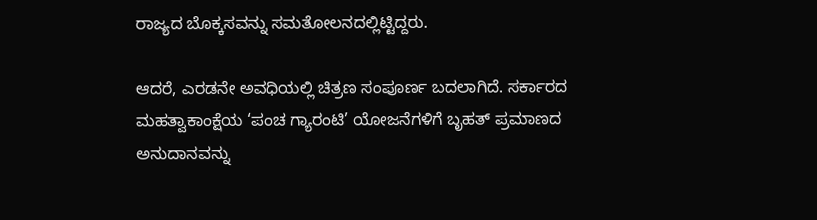ರಾಜ್ಯದ ಬೊಕ್ಕಸವನ್ನು ಸಮತೋಲನದಲ್ಲಿಟ್ಟಿದ್ದರು.

ಆದರೆ, ಎರಡನೇ ಅವಧಿಯಲ್ಲಿ ಚಿತ್ರಣ ಸಂಪೂರ್ಣ ಬದಲಾಗಿದೆ. ಸರ್ಕಾರದ ಮಹತ್ವಾಕಾಂಕ್ಷೆಯ ‘ಪಂಚ ಗ್ಯಾರಂಟಿ’ ಯೋಜನೆಗಳಿಗೆ ಬೃಹತ್ ಪ್ರಮಾಣದ ಅನುದಾನವನ್ನು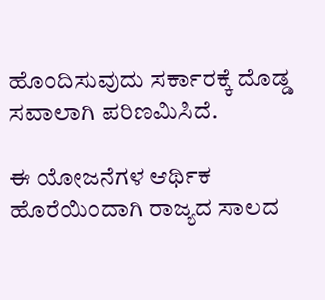ಹೊಂದಿಸುವುದು ಸರ್ಕಾರಕ್ಕೆ ದೊಡ್ಡ ಸವಾಲಾಗಿ ಪರಿಣಮಿಸಿದೆ.

ಈ ಯೋಜನೆಗಳ ಆರ್ಥಿಕ ಹೊರೆಯಿಂದಾಗಿ ರಾಜ್ಯದ ಸಾಲದ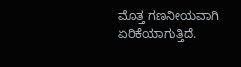ಮೊತ್ತ ಗಣನೀಯವಾಗಿ ಏರಿಕೆಯಾಗುತ್ತಿದೆ.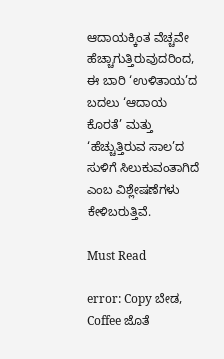ಆದಾಯಕ್ಕಿಂತ ವೆಚ್ಚವೇ ಹೆಚ್ಚಾಗುತ್ತಿರುವುದರಿಂದ, ಈ ಬಾರಿ ‘ಉಳಿತಾಯ’ದ ಬದಲು ‘ಆದಾಯ ಕೊರತೆ’ ಮತ್ತು ‘ಹೆಚ್ಚುತ್ತಿರುವ ಸಾಲ’ದ ಸುಳಿಗೆ ಸಿಲುಕುವಂತಾಗಿದೆ ಎಂಬ ವಿಶ್ಲೇಷಣೆಗಳು ಕೇಳಿಬರುತ್ತಿವೆ.

Must Read

error: Copy ಬೇಡ, Coffee ಜೊತೆ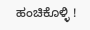ಹಂಚಿಕೊಳ್ಳಿ !